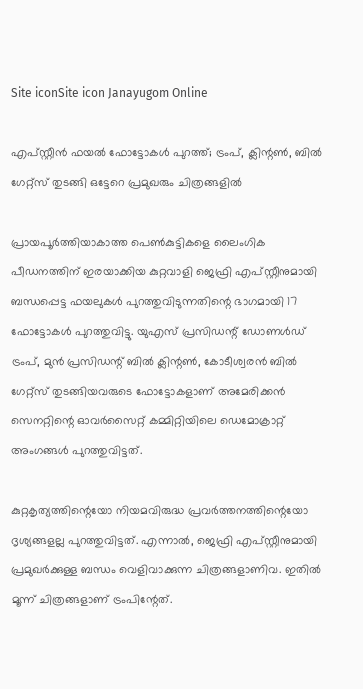Site iconSite icon Janayugom Online

എപ്സ്റ്റീൻ ഫയൽ ഫോട്ടോകൾ പുറത്ത്; ട്രംപ്, ക്ലിന്റൺ, ബിൽ ഗേറ്റ്സ് തുടങ്ങി ഒട്ടേറെ പ്രമുഖരും ചിത്രങ്ങളിൽ

പ്രായപൂർത്തിയാകാത്ത പെൺകുട്ടികളെ ലൈംഗിക പീഡനത്തിന് ഇരയാക്കിയ കുറ്റവാളി ജെഫ്രി എപ്‌സ്റ്റീനുമായി ബന്ധപ്പെട്ട ഫയലുകൾ പുറത്തുവിടുന്നതിന്റെ ഭാഗമായി 17 ഫോട്ടോകൾ പുറത്തുവിട്ടു. യുഎസ് പ്രസിഡന്റ് ഡോണൾഡ് ട്രംപ്, മുൻ പ്രസിഡന്റ് ബിൽ ക്ലിന്റൺ, കോടീശ്വരൻ ബിൽ ഗേറ്റ്സ് തുടങ്ങിയവരുടെ ഫോട്ടോകളാണ് അമേരിക്കൻ സെനറ്റിന്റെ ഓവർസൈറ്റ് കമ്മിറ്റിയിലെ ഡെമോക്രാറ്റ് അംഗങ്ങൾ പുറത്തുവിട്ടത്.

കുറ്റകൃത്യത്തിന്റെയോ നിയമവിരുദ്ധ പ്രവർത്തനത്തിന്റെയോ ദൃശ്യങ്ങളല്ല പുറത്തുവിട്ടത്. എന്നാൽ, ജെഫ്രി എപ്‌സ്റ്റീനുമായി പ്രമുഖർക്കുള്ള ബന്ധം വെളിവാക്കുന്ന ചിത്രങ്ങളാണിവ. ഇതിൽ മൂന്ന് ചിത്രങ്ങളാണ് ട്രംപിന്റേത്.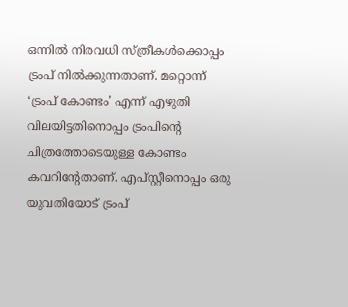ഒന്നിൽ നിരവധി സ്ത്രീകൾക്കൊപ്പം ട്രംപ് നിൽക്കുന്നതാണ്. മറ്റൊന്ന് ‘ട്രംപ് കോണ്ടം’ എന്ന് എഴുതി വിലയിട്ടതിനൊപ്പം ട്രംപിന്റെ ചിത്രത്തോടെയുള്ള കോണ്ടം കവറിന്റേതാണ്. എപ്സ്റ്റീനൊപ്പം ഒരു യുവതിയോട് ട്രംപ്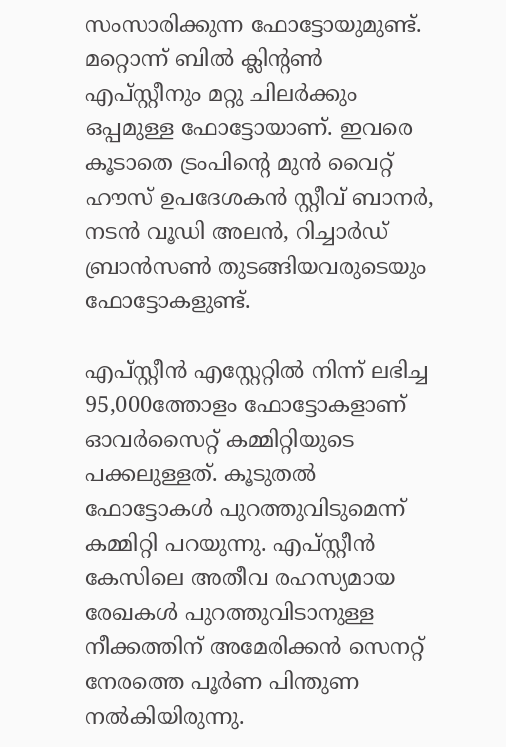സംസാരിക്കുന്ന ഫോട്ടോയുമുണ്ട്. മറ്റൊന്ന് ബിൽ ക്ലിന്റൺ എപ്സ്റ്റീനും മറ്റു ചിലർക്കും ഒപ്പമുള്ള ഫോട്ടോയാണ്. ഇവരെ കൂടാതെ ട്രംപിന്റെ മുൻ വൈറ്റ് ഹൗസ് ഉപദേശകൻ സ്റ്റീവ് ബാനർ, നടൻ വൂഡി അലൻ, റിച്ചാർഡ് ബ്രാൻസൺ തുടങ്ങിയവരുടെയും ഫോട്ടോകളുണ്ട്.

എപ്‌സ്റ്റീൻ എസ്റ്റേറ്റിൽ നിന്ന് ലഭിച്ച 95,000ത്തോളം ഫോട്ടോകളാണ് ഓവർസൈറ്റ് കമ്മിറ്റിയുടെ പക്കലുള്ളത്. കൂടുതൽ ഫോട്ടോകൾ പുറത്തുവിടുമെന്ന് കമ്മിറ്റി പറയുന്നു. എപ്സ്റ്റീൻ കേസിലെ അതീവ രഹസ്യമായ രേഖകൾ പുറത്തുവിടാനുള്ള നീക്കത്തിന് അമേരിക്കൻ സെനറ്റ് നേരത്തെ പൂർണ പിന്തുണ നൽകിയിരുന്നു.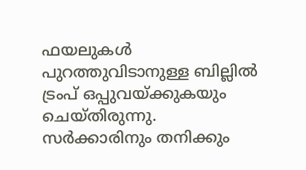ഫയലുകൾ പുറത്തുവിടാനുള്ള ബില്ലിൽ ട്രംപ് ഒപ്പുവയ്ക്കുകയും ചെയ്തിരുന്നു. സർക്കാരിനും തനിക്കും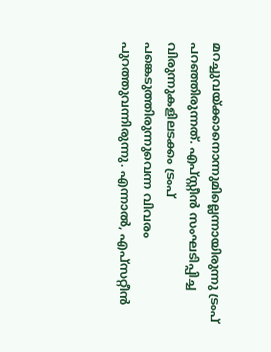മറച്ചുവയ്ക്കാനൊന്നുമില്ലെന്നായിരുന്നു ട്രംപ് പറഞ്ഞിരുന്നത്. എപ്‌സ്റ്റീൻ സംഘടിപ്പിച്ച വിരുന്നുകളിലടക്കം ട്രംപ് പങ്കെടുത്തിരുന്നുവെന്ന വിവരം പുറത്തുവന്നിരുന്നു. എന്നാൽ, എപ്സറ്റീൻ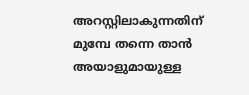അറസ്റ്റിലാകുന്നതിന് മുമ്പേ തന്നെ താൻ അയാളുമായുള്ള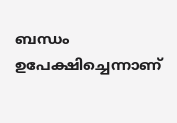ബന്ധം ഉപേക്ഷിച്ചെന്നാണ്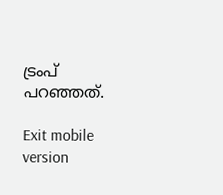ട്രംപ് പറഞ്ഞത്.

Exit mobile version